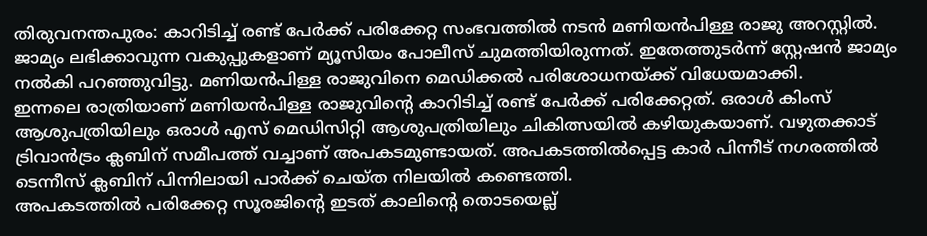തിരുവനന്തപുരം: കാറിടിച്ച് രണ്ട് പേർക്ക് പരിക്കേറ്റ സംഭവത്തിൽ നടൻ മണിയൻപിള്ള രാജു അറസ്റ്റിൽ. ജാമ്യം ലഭിക്കാവുന്ന വകുപ്പുകളാണ് മ്യൂസിയം പോലീസ് ചുമത്തിയിരുന്നത്. ഇതേത്തുടർന്ന് സ്റ്റേഷൻ ജാമ്യം നൽകി പറഞ്ഞുവിട്ടു. മണിയൻപിള്ള രാജുവിനെ മെഡിക്കൽ പരിശോധനയ്ക്ക് വിധേയമാക്കി.
ഇന്നലെ രാത്രിയാണ് മണിയൻപിള്ള രാജുവിന്റെ കാറിടിച്ച് രണ്ട് പേർക്ക് പരിക്കേറ്റത്. ഒരാൾ കിംസ് ആശുപത്രിയിലും ഒരാൾ എസ് മെഡിസിറ്റി ആശുപത്രിയിലും ചികിത്സയിൽ കഴിയുകയാണ്. വഴുതക്കാട് ട്രിവാൻട്രം ക്ലബിന് സമീപത്ത് വച്ചാണ് അപകടമുണ്ടായത്. അപകടത്തിൽപ്പെട്ട കാർ പിന്നീട് നഗരത്തിൽ ടെന്നീസ് ക്ലബിന് പിന്നിലായി പാർക്ക് ചെയ്ത നിലയിൽ കണ്ടെത്തി.
അപകടത്തിൽ പരിക്കേറ്റ സൂരജിന്റെ ഇടത് കാലിന്റെ തൊടയെല്ല്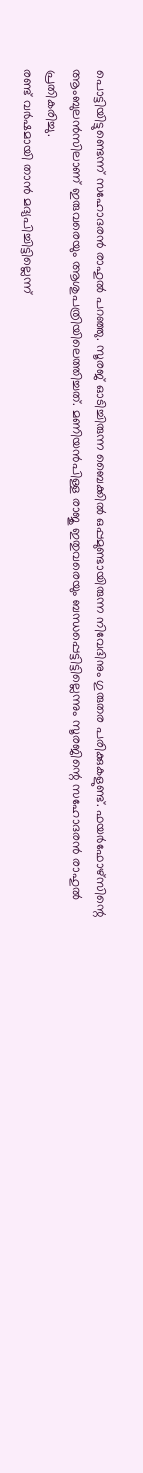പൊട്ടിയിട്ടുണ്ടെന്ന് സഹോദരൻ രാഹുൽ പറഞ്ഞു. സൂരജ് ഓടിച്ചിരുന്ന ബൈക്കിൽ ഒപ്പമുണ്ടായിരുന്ന നിവേദിനും ഗുരുതര പരിക്കുകളുണ്ട്. ഫയർഫോഴ്സിന്റെ ആംബുലൻസിലാണ് ഇരുവരെയും ആശുപത്രിയിലെത്തിച്ചത്. മണിയൻപിള്ള രാജു ഇതുവരെയും ബന്ധപ്പെട്ടിട്ടില്ലെന്നും സൂരജിന്റെ സഹോദരൻ രാഹുൽ പ്രതികരിച്ചു.
രണ്ട് വർഷമായി താൻ മദ്യപിച്ചിട്ടില്ലെന്ന്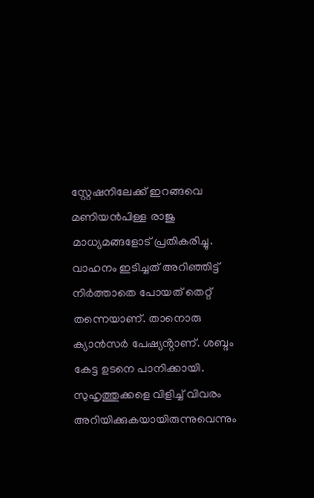സ്റ്റേഷനിലേക്ക് ഇറങ്ങവെ മണിയൻപിള്ള രാജു മാധ്യമങ്ങളോട് പ്രതികരിച്ചു. വാഹനം ഇടിച്ചത് അറിഞ്ഞിട്ട് നിർത്താതെ പോയത് തെറ്റ് തന്നെയാണ്. താനൊരു ക്യാൻസർ പേഷ്യൻ്റാണ്. ശബ്ദം കേട്ട ഉടനെ പാനിക്കായി. സുഹൃത്തുക്കളെ വിളിച്ച് വിവരം അറിയിക്കുകയായിരുന്നുവെന്നും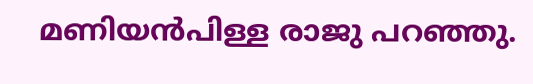മണിയൻപിള്ള രാജു പറഞ്ഞു.